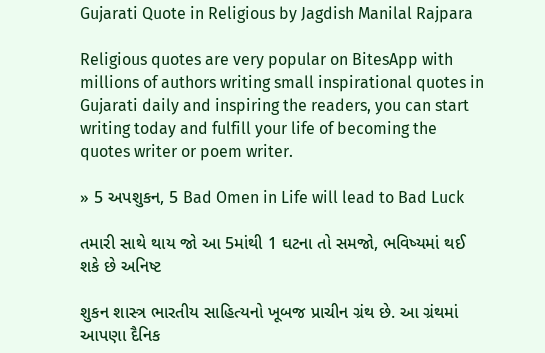Gujarati Quote in Religious by Jagdish Manilal Rajpara

Religious quotes are very popular on BitesApp with millions of authors writing small inspirational quotes in Gujarati daily and inspiring the readers, you can start writing today and fulfill your life of becoming the quotes writer or poem writer.

» 5 અપશુકન, 5 Bad Omen in Life will lead to Bad Luck

તમારી સાથે થાય જો આ 5માંથી 1 ઘટના તો સમજો, ભવિષ્યમાં થઈ શકે છે અનિષ્ટ

શુકન શાસ્ત્ર ભારતીય સાહિત્યનો ખૂબજ પ્રાચીન ગ્રંથ છે. આ ગ્રંથમાં આપણા દૈનિક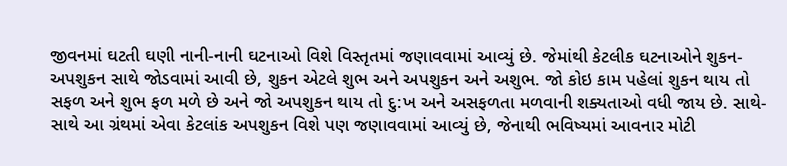જીવનમાં ઘટતી ઘણી નાની-નાની ઘટનાઓ વિશે વિસ્તૃતમાં જણાવવામાં આવ્યું છે. જેમાંથી કેટલીક ઘટનાઓને શુકન-અપશુકન સાથે જોડવામાં આવી છે, શુકન એટલે શુભ અને અપશુકન અને અશુભ. જો કોઇ કામ પહેલાં શુકન થાય તો સફળ અને શુભ ફળ મળે છે અને જો અપશુકન થાય તો દુ:ખ અને અસફળતા મળવાની શક્યતાઓ વધી જાય છે. સાથે-સાથે આ ગ્રંથમાં એવા કેટલાંક અપશુકન વિશે પણ જણાવવામાં આવ્યું છે, જેનાથી ભવિષ્યમાં આવનાર મોટી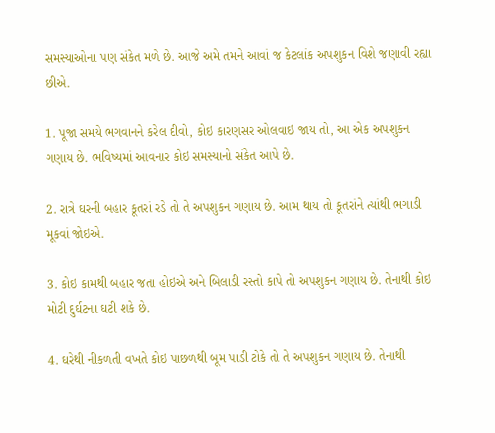સમસ્યાઓના પણ સંકેત મળે છે. આજે અમે તમને આવાં જ કેટલાંક અપશુકન વિશે જણાવી રહ્યા છીએ.

1. પૂજા સમયે ભગવાનને કરેલ દીવો, કોઇ કારણસર ઓલવાઇ જાય તો, આ એક અપશુકન ગણાય છે. ભવિષ્યમાં આવનાર કોઇ સમસ્યાનો સંકેત આપે છે.

2. રાત્રે ઘરની બહાર કૂતરાં રડે તો તે અપશુકન ગણાય છે. આમ થાય તો કૂતરાંને ત્યાંથી ભગાડી મૂકવાં જોઇએ.

3. કોઇ કામથી બહાર જતા હોઇએ અને બિલાડી રસ્તો કાપે તો અપશુકન ગણાય છે. તેનાથી કોઇ મોટી દુર્ઘટના ઘટી શકે છે.

4. ઘરેથી નીકળતી વખતે કોઇ પાછળથી બૂમ પાડી ટોકે તો તે અપશુકન ગણાય છે. તેનાથી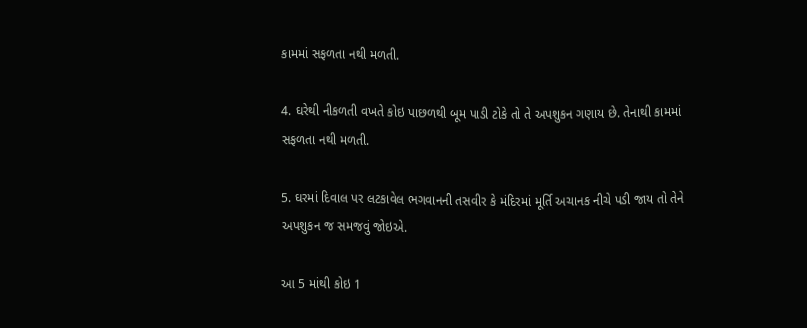કામમાં સફળતા નથી મળતી.

4. ઘરેથી નીકળતી વખતે કોઇ પાછળથી બૂમ પાડી ટોકે તો તે અપશુકન ગણાય છે. તેનાથી કામમાં સફળતા નથી મળતી.

5. ઘરમાં દિવાલ પર લટકાવેલ ભગવાનની તસવીર કે મંદિરમાં મૂર્તિ અચાનક નીચે પડી જાય તો તેને અપશુકન જ સમજવું જોઇએ.

આ 5 માંથી કોઇ 1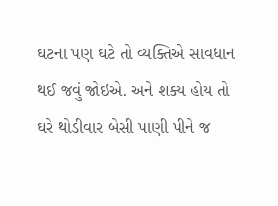ઘટના પણ ઘટે તો વ્યક્તિએ સાવધાન થઈ જવું જોઇએ. અને શક્ય હોય તો ઘરે થોડીવાર બેસી પાણી પીને જ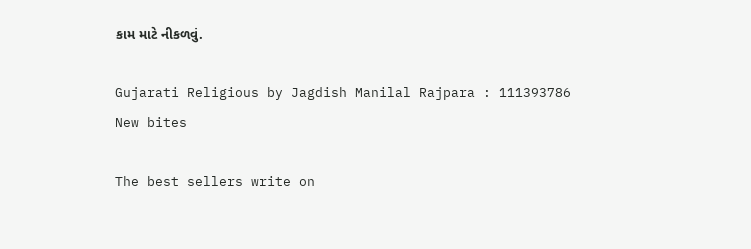કામ માટે નીકળવું.

Gujarati Religious by Jagdish Manilal Rajpara : 111393786
New bites

The best sellers write on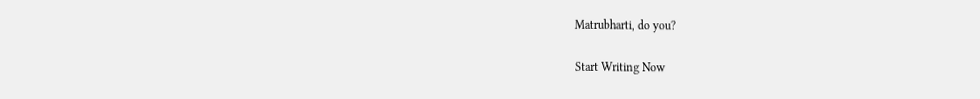Matrubharti, do you?

Start Writing Now